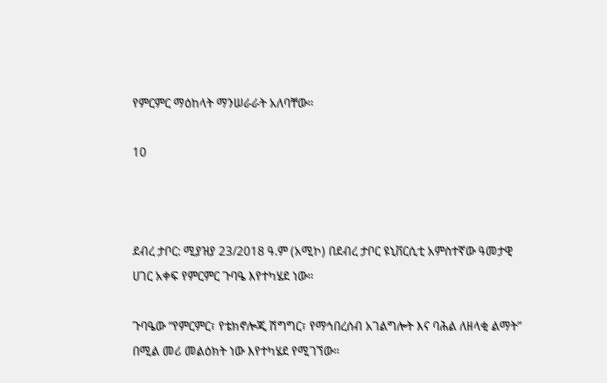የምርምር ማዕከላት ማንሠራራት አለባቸው።

10



ደብረ ታቦር: ሚያዝያ 23/2018 ዓ.ም (አሚኮ) በደብረ ታቦር ዩኒቨርሲቲ አምስተኛው ዓመታዊ ሀገር አቀፍ የምርምር ጉባዔ እየተካሄደ ነው።

ጉባዔው “የምርምር፣ የቴክኖሎጂ ሽግግር፣ የማኅበረሰብ አገልግሎት እና ባሕል ለዘላቂ ልማት” በሚል መሪ መልዕክት ነው እየተካሄደ የሚገኘው።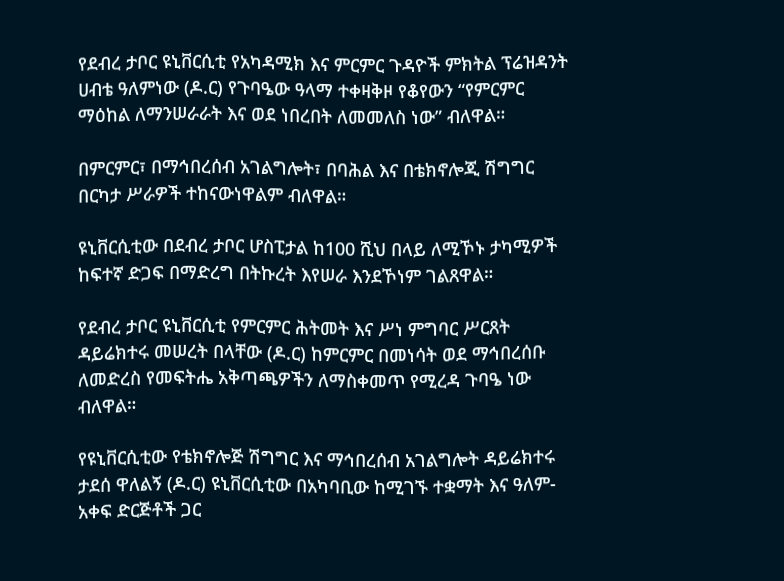የደብረ ታቦር ዩኒቨርሲቲ የአካዳሚክ እና ምርምር ጉዳዮች ምክትል ፕሬዝዳንት ሀብቴ ዓለምነው (ዶ.ር) የጉባዔው ዓላማ ተቀዛቅዞ የቆየውን “የምርምር ማዕከል ለማንሠራራት እና ወደ ነበረበት ለመመለስ ነው” ብለዋል።

በምርምር፣ በማኅበረሰብ አገልግሎት፣ በባሕል እና በቴክኖሎጂ ሽግግር በርካታ ሥራዎች ተከናውነዋልም ብለዋል።

ዩኒቨርሲቲው በደብረ ታቦር ሆስፒታል ከ100 ሺህ በላይ ለሚኾኑ ታካሚዎች ከፍተኛ ድጋፍ በማድረግ በትኩረት እየሠራ እንደኾነም ገልጸዋል።

የደብረ ታቦር ዩኒቨርሲቲ የምርምር ሕትመት እና ሥነ ምግባር ሥርጸት ዳይሬክተሩ መሠረት በላቸው (ዶ.ር) ከምርምር በመነሳት ወደ ማኅበረሰቡ ለመድረስ የመፍትሔ አቅጣጫዎችን ለማስቀመጥ የሚረዳ ጉባዔ ነው ብለዋል።

የዩኒቨርሲቲው የቴክኖሎጅ ሽግግር እና ማኅበረሰብ አገልግሎት ዳይሬክተሩ ታደሰ ዋለልኝ (ዶ.ር) ዩኒቨርሲቲው በአካባቢው ከሚገኙ ተቋማት እና ዓለም-አቀፍ ድርጅቶች ጋር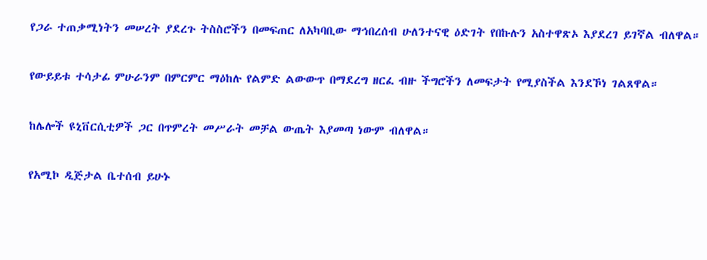የጋራ ተጠቃሚነትን መሠረት ያደረጉ ትስስሮችን በመፍጠር ለአካባቢው ማኅበረሰብ ሁለንተናዊ ዕድገት የበኩሉን አስተዋጽኦ እያደረገ ይገኛል ብለዋል።

የውይይቱ ተሳታፊ ምሁራንም በምርምር ማዕከሉ የልምድ ልውውጥ በማደረግ ዘርፈ ብዙ ችግሮችን ለመፍታት የሚያስችል እንደኾነ ገልጸዋል።

ከሌሎች ዩኒቨርሲቲዎች ጋር በጥምረት መሥራት መቻል ውጤት እያመጣ ነውም ብለዋል።

የአሚኮ ዲጅታል ቤተሰብ ይሁኑ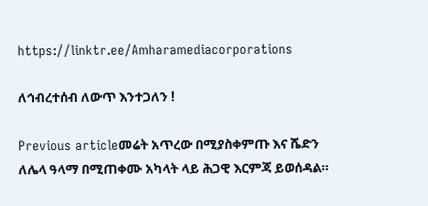https://linktr.ee/Amharamediacorporations

ለኅብረተሰብ ለውጥ እንተጋለን !

Previous articleመሬት አጥረው በሚያስቀምጡ እና ሼድን ለሌላ ዓላማ በሚጠቀሙ አካላት ላይ ሕጋዊ እርምጃ ይወሰዳል።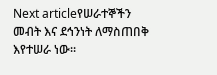Next articleየሠራተኞችን መብት እና ደኅንነት ለማስጠበቅ እየተሠራ ነው።